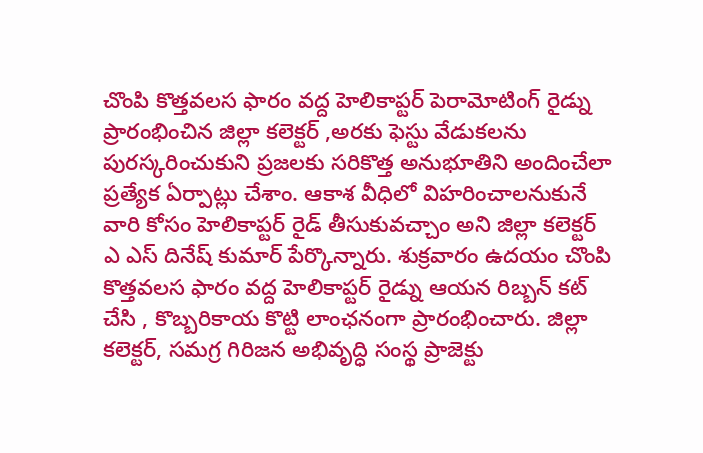చొంపి కొత్తవలస ఫారం వద్ద హెలికాప్టర్ పెరామోటింగ్ రైడ్ను ప్రారంభించిన జిల్లా కలెక్టర్ ,అరకు ఫెస్టు వేడుకలను పురస్కరించుకుని ప్రజలకు సరికొత్త అనుభూతిని అందించేలా ప్రత్యేక ఏర్పాట్లు చేశాం. ఆకాశ వీధిలో విహరించాలనుకునే వారి కోసం హెలికాప్టర్ రైడ్ తీసుకువచ్చాం అని జిల్లా కలెక్టర్ ఎ ఎస్ దినేష్ కుమార్ పేర్కొన్నారు. శుక్రవారం ఉదయం చొంపి కొత్తవలస ఫారం వద్ద హెలికాప్టర్ రైడ్ను ఆయన రిబ్బన్ కట్ చేసి , కొబ్బరికాయ కొట్టి లాంఛనంగా ప్రారంభించారు. జిల్లా కలెక్టర్, సమగ్ర గిరిజన అభివృద్ధి సంస్థ ప్రాజెక్టు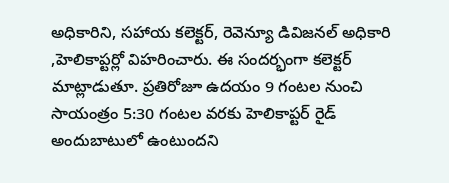అధికారిని, సహాయ కలెక్టర్, రెవెన్యూ డివిజనల్ అధికారి ,హెలికాప్టర్లో విహరించారు. ఈ సందర్భంగా కలెక్టర్ మాట్లాడుతూ. ప్రతిరోజూ ఉదయం 9 గంటల నుంచి సాయంత్రం 5:30 గంటల వరకు హెలికాప్టర్ రైడ్ అందుబాటులో ఉంటుందని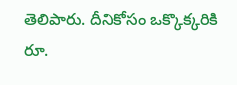తెలిపారు. దీనికోసం ఒక్కొక్కరికి రూ.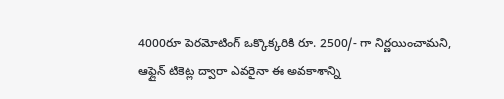4000రూ పెరమోటింగ్ ఒక్కొక్కరికి రూ. 2500/- గా నిర్ణయించామని, ఆఫ్లైన్ టికెట్ల ద్వారా ఎవరైనా ఈ అవకాశాన్ని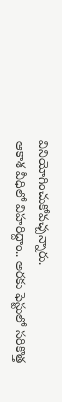వినియోగించుకోవచ్చన్నారు.
ఆకాశ వీధిలో విహరిద్దాం.. అరకు ఫెస్టులో సరికొత్త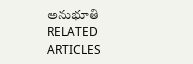అనుభూతి
RELATED ARTICLES